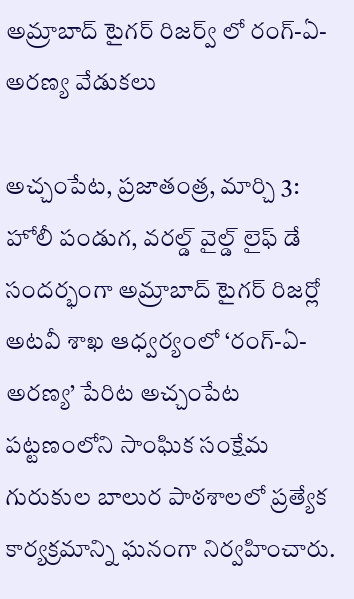అమ్రాబాద్ టైగర్ రిజర్వ్ లో రంగ్-ఏ-అరణ్య వేడుకలు

అచ్చంపేట, ప్రజాతంత్ర, మార్చి 3: హోలీ పండుగ, వరల్డ్ వైల్డ్ లైఫ్ డే సందర్భంగా అమ్రాబాద్ టైగర్ రిజర్లో అటవీ శాఖ ఆధ్వర్యంలో ‘రంగ్-ఏ-అరణ్య’ పేరిట అచ్చంపేట పట్టణంలోని సాంఘిక సంక్షేమ గురుకుల బాలుర పాఠశాలలో ప్రత్యేక కార్యక్రమాన్ని ఘనంగా నిర్వహించారు.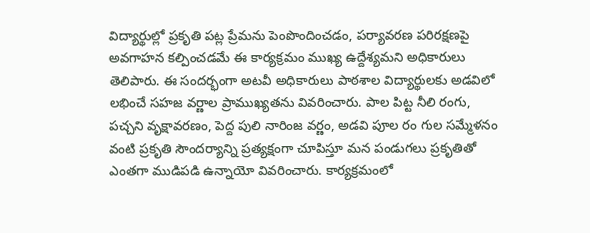విద్యార్థుల్లో ప్రకృతి పట్ల ప్రేమను పెంపొందించడం, పర్యావరణ పరిరక్షణపై అవగాహన కల్పించడమే ఈ కార్యక్రమం ముఖ్య ఉద్దేశ్యమని అధికారులు తెలిపారు. ఈ సందర్భంగా అటవీ అధికారులు పాఠశాల విద్యార్థులకు అడవిలో లభించే సహజ వర్ణాల ప్రాముఖ్యతను వివరించారు. పాల పిట్ట నీలి రంగు, పచ్చని వృక్షావరణం, పెద్ద పులి నారింజ వర్ణం, అడవి పూల రం గుల సమ్మేళనం వంటి ప్రకృతి సౌందర్యాన్ని ప్రత్యక్షంగా చూపిస్తూ మన పండుగలు ప్రకృతితో ఎంతగా ముడిపడి ఉన్నాయో వివరించారు. కార్యక్రమంలో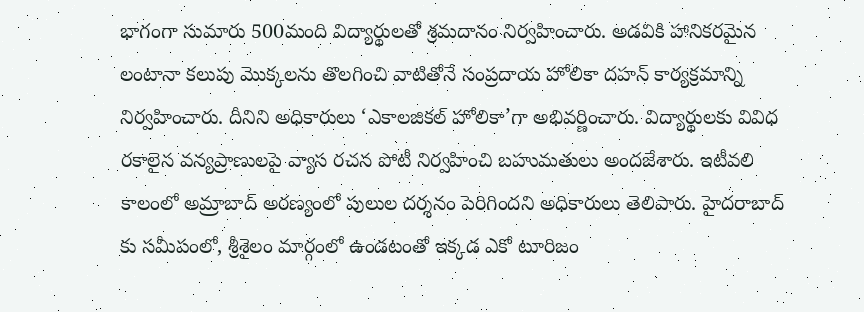భాగంగా సుమారు 500మంది విద్యార్థులతో శ్రమదానం నిర్వహించారు. అడవికి హానికరమైన లంటానా కలుపు మొక్కలను తొలగించి వాటితోనే సంప్రదాయ హోలికా దహన్ కార్యక్రమాన్ని నిర్వహించారు. దీనిని అధికారులు ‘ఎకాలజికల్ హోలికా’గా అభివర్ణించారు. విద్యార్థులకు వివిధ రకాలైన వన్యప్రాణులపై వ్యాస ర‌చ‌న పోటీ నిర్వహించి బహుమతులు అందజేశారు. ఇటీవలి కాలంలో అమ్రాబాద్ అరణ్యంలో పులుల దర్శనం పెరిగిందని అధికారులు తెలిపారు. హైదరాబాద్ కు సమీపంలో, శ్రీశైలం మార్గంలో ఉండటంతో ఇక్కడ ఎకో టూరిజం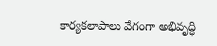కార్యకలాపాలు వేగంగా అభివృద్ధి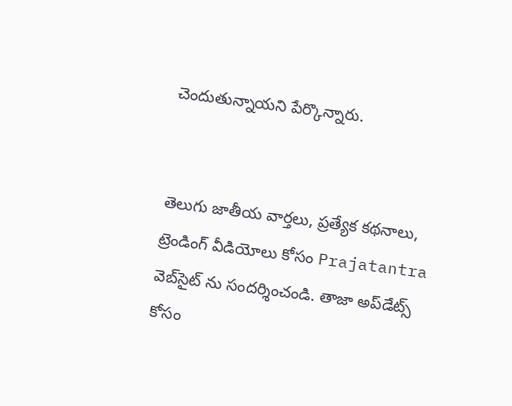చెందుతున్నాయని పేర్కొన్నారు.


తెలుగు జాతీయ వార్తలు, ప్రత్యేక కథనాలు, ట్రెండింగ్ వీడియోలు కోసం Prajatantra వెబ్‌సైట్ ను సందర్శించండి. తాజా అప్‌డేట్స్ కోసం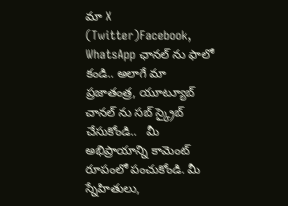మా X (Twitter)Facebook, WhatsApp ఛానల్ ను ఫాలో కండి.. అలాగే మా ప్రజాతంత్ర, యూట్యూబ్ చానల్ ను సబ్ స్క్రైబ్ చేసుకోండి..   మీ అభిప్రాయాన్ని కామెంట్ రూపంలో పంచుకోండి. మీ స్నేహితులు,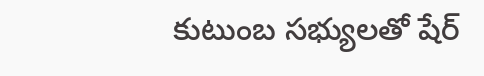కుటుంబ సభ్యులతో షేర్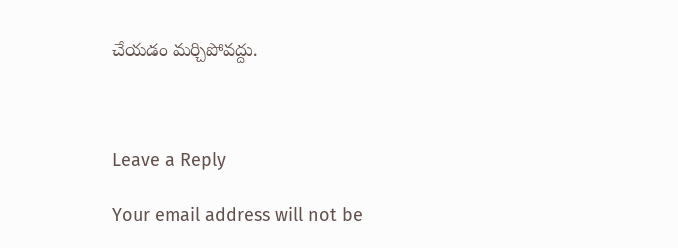చేయడం మర్చిపోవద్దు.



Leave a Reply

Your email address will not be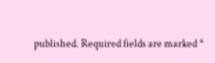published. Required fields are marked *